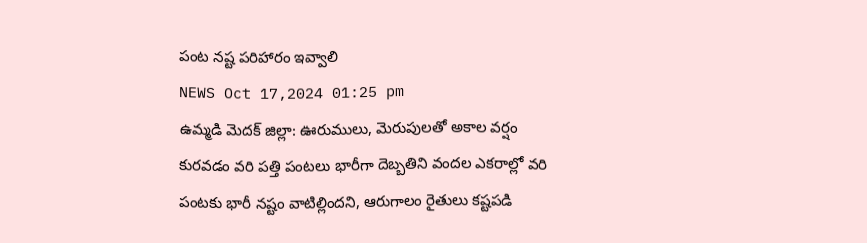పంట నష్ట పరిహారం ఇవ్వాలి
NEWS Oct 17,2024 01:25 pm
ఉమ్మడి మెదక్ జిల్లా: ఊరుములు, మెరుపులతో అకాల వర్షం కురవడం వరి పత్తి పంటలు భారీగా దెబ్బతిని వందల ఎకరాల్లో వరి పంటకు భారీ నష్టం వాటిల్లిందని, ఆరుగాలం రైతులు కష్టపడి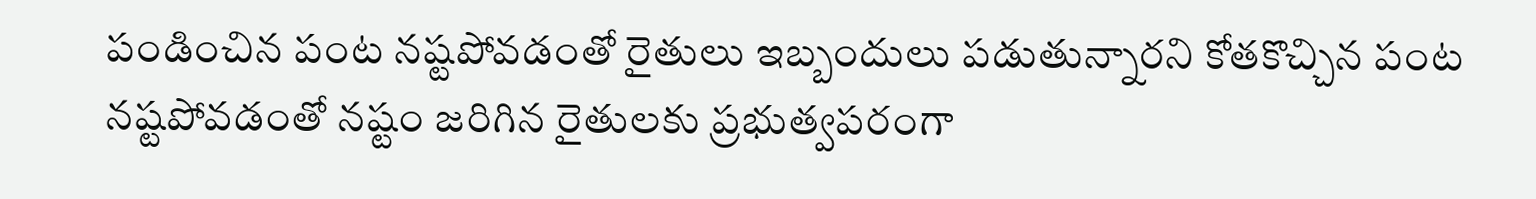పండించిన పంట నష్టపోవడంతో రైతులు ఇబ్బందులు పడుతున్నారని కోతకొచ్చిన పంట నష్టపోవడంతో నష్టం జరిగిన రైతులకు ప్రభుత్వపరంగా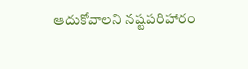ఆదుకోవాలని నష్టపరిహారం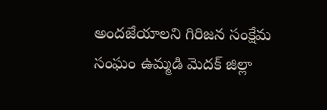అందజేయాలని గిరిజన సంక్షేమ సంఘం ఉమ్మడి మెదక్ జిల్లా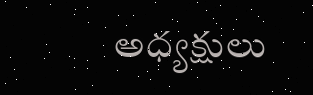అధ్యక్షులు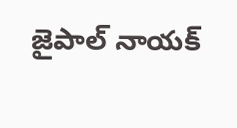జైపాల్ నాయక్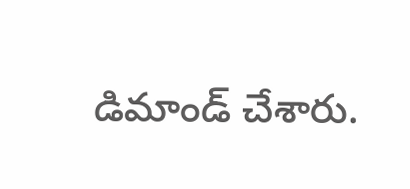డిమాండ్ చేశారు.